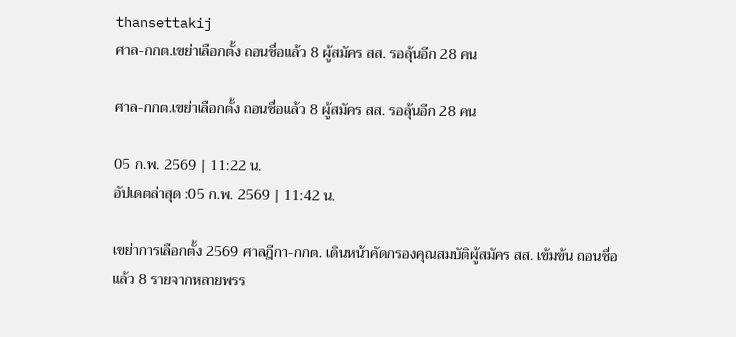thansettakij
ศาล-กกต.เขย่าเลือกตั้ง ถอนชื่อแล้ว 8 ผู้สมัคร สส. รอลุ้นอีก 28 คน

ศาล-กกต.เขย่าเลือกตั้ง ถอนชื่อแล้ว 8 ผู้สมัคร สส. รอลุ้นอีก 28 คน

05 ก.พ. 2569 | 11:22 น.
อัปเดตล่าสุด :05 ก.พ. 2569 | 11:42 น.

เขย่าการเลือกตั้ง 2569 ศาลฎีกา-กกต. เดินหน้าคัดกรองคุณสมบัติผู้สมัคร สส. เข้มข้น ถอนชื่อแล้ว 8 รายจากหลายพรร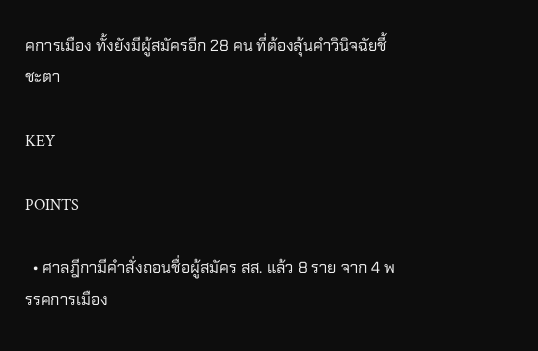คการเมือง ทั้งยังมีผู้สมัครอีก 28 คน ที่ต้องลุ้นคำวินิจฉัยชี้ชะตา

KEY

POINTS

  • ศาลฎีกามีคำสั่งถอนชื่อผู้สมัคร สส. แล้ว 8 ราย จาก 4 พรรคการเมือง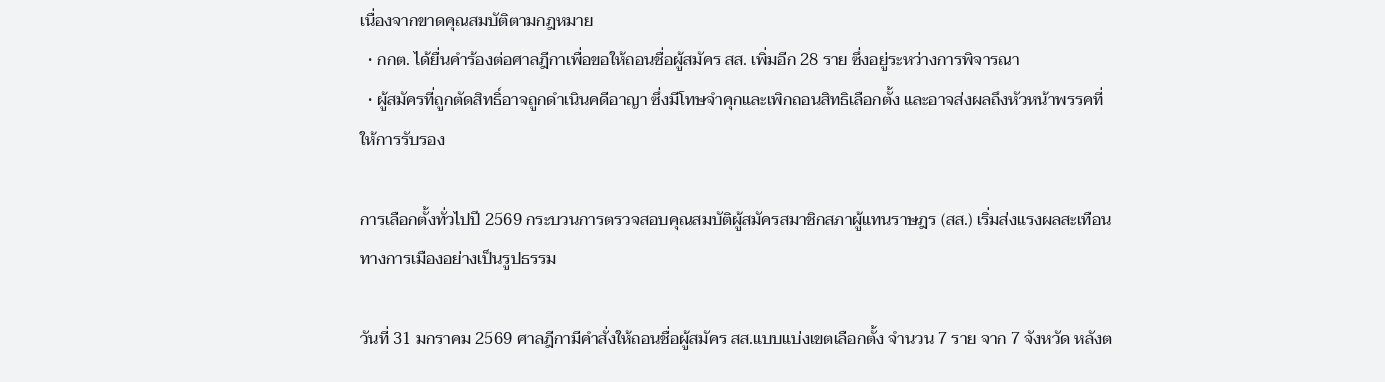เนื่องจากขาดคุณสมบัติตามกฎหมาย
  • กกต. ได้ยื่นคำร้องต่อศาลฎีกาเพื่อขอให้ถอนชื่อผู้สมัคร สส. เพิ่มอีก 28 ราย ซึ่งอยู่ระหว่างการพิจารณา
  • ผู้สมัครที่ถูกตัดสิทธิ์อาจถูกดำเนินคดีอาญา ซึ่งมีโทษจำคุกและเพิกถอนสิทธิเลือกตั้ง และอาจส่งผลถึงหัวหน้าพรรคที่ให้การรับรอง

การเลือกตั้งทั่วไปปี 2569 กระบวนการตรวจสอบคุณสมบัติผู้สมัครสมาชิกสภาผู้แทนราษฎร (สส.) เริ่มส่งแรงผลสะเทือนทางการเมืองอย่างเป็นรูปธรรม

วันที่ 31 มกราคม 2569 ศาลฎีกามีคำสั่งให้ถอนชื่อผู้สมัคร สส.แบบแบ่งเขตเลือกตั้ง จำนวน 7 ราย จาก 7 จังหวัด หลังต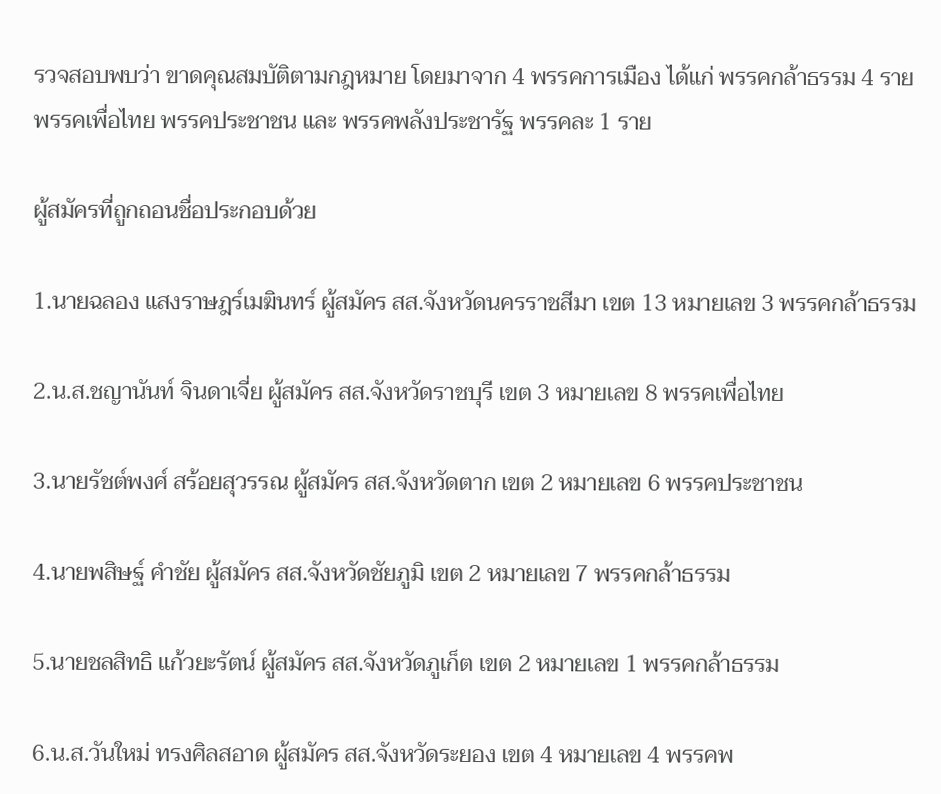รวจสอบพบว่า ขาดคุณสมบัติตามกฎหมาย โดยมาจาก 4 พรรคการเมือง ได้แก่ พรรคกล้าธรรม 4 ราย พรรคเพื่อไทย พรรคประชาชน และ พรรคพลังประชารัฐ พรรคละ 1 ราย

ผู้สมัครที่ถูกถอนชื่อประกอบด้วย

1.นายฉลอง แสงราษฎร์เมฆินทร์ ผู้สมัคร สส.จังหวัดนครราชสีมา เขต 13 หมายเลข 3 พรรคกล้าธรรม

2.น.ส.ชญานันท์ จินดาเจี่ย ผู้สมัคร สส.จังหวัดราชบุรี เขต 3 หมายเลข 8 พรรคเพื่อไทย

3.นายรัชต์พงศ์ สร้อยสุวรรณ ผู้สมัคร สส.จังหวัดตาก เขต 2 หมายเลข 6 พรรคประชาชน

4.นายพสิษฐ์ คำชัย ผู้สมัคร สส.จังหวัดชัยภูมิ เขต 2 หมายเลข 7 พรรคกล้าธรรม

5.นายชลสิทธิ แก้วยะรัตน์ ผู้สมัคร สส.จังหวัดภูเก็ต เขต 2 หมายเลข 1 พรรคกล้าธรรม

6.น.ส.วันใหม่ ทรงศิลสอาด ผู้สมัคร สส.จังหวัดระยอง เขต 4 หมายเลข 4 พรรคพ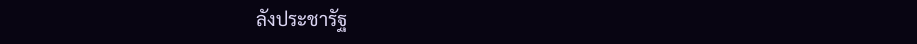ลังประชารัฐ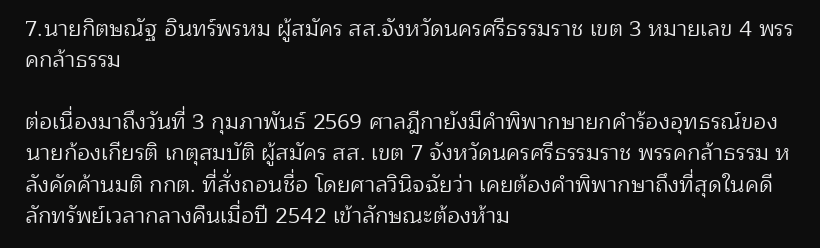7.นายกิตษณัฐ อินทร์พรหม ผู้สมัคร สส.จังหวัดนครศรีธรรมราช เขต 3 หมายเลข 4 พรรคกล้าธรรม

ต่อเนื่องมาถึงวันที่ 3 กุมภาพันธ์ 2569 ศาลฎีกายังมีคำพิพากษายกคำร้องอุทธรณ์ของ นายก้องเกียรติ เกตุสมบัติ ผู้สมัคร สส. เขต 7 จังหวัดนครศรีธรรมราช พรรคกล้าธรรม หลังคัดค้านมติ กกต. ที่สั่งถอนชื่อ โดยศาลวินิจฉัยว่า เคยต้องคำพิพากษาถึงที่สุดในคดีลักทรัพย์เวลากลางคืนเมื่อปี 2542 เข้าลักษณะต้องห้าม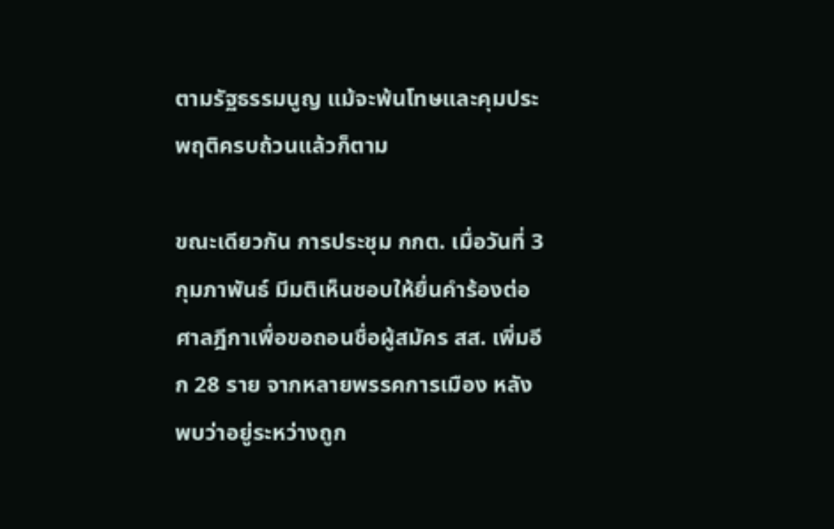ตามรัฐธรรมนูญ แม้จะพ้นโทษและคุมประพฤติครบถ้วนแล้วก็ตาม

ขณะเดียวกัน การประชุม กกต. เมื่อวันที่ 3 กุมภาพันธ์ มีมติเห็นชอบให้ยื่นคำร้องต่อศาลฎีกาเพื่อขอถอนชื่อผู้สมัคร สส. เพิ่มอีก 28 ราย จากหลายพรรคการเมือง หลังพบว่าอยู่ระหว่างถูก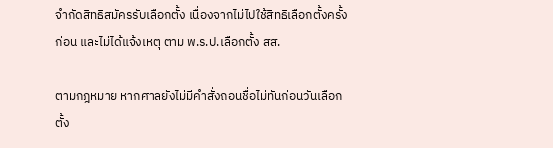จำกัดสิทธิสมัครรับเลือกตั้ง เนื่องจากไม่ไปใช้สิทธิเลือกตั้งครั้งก่อน และไม่ได้แจ้งเหตุ ตาม พ.ร.ป.เลือกตั้ง สส.

ตามกฎหมาย หากศาลยังไม่มีคำสั่งถอนชื่อไม่ทันก่อนวันเลือกตั้ง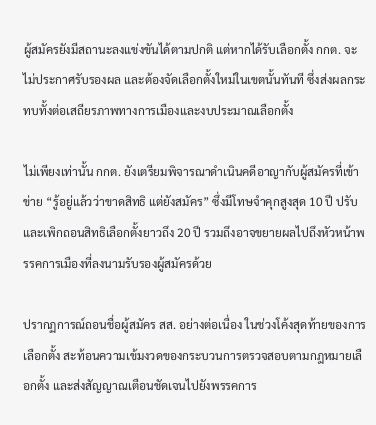ผู้สมัครยังมีสถานะลงแข่งขันได้ตามปกติ แต่หากได้รับเลือกตั้ง กกต. จะไม่ประกาศรับรองผล และต้องจัดเลือกตั้งใหม่ในเขตนั้นทันที ซึ่งส่งผลกระทบทั้งต่อเสถียรภาพทางการเมืองและงบประมาณเลือกตั้ง

ไม่เพียงเท่านั้น กกต. ยังเตรียมพิจารณาดำเนินคดีอาญากับผู้สมัครที่เข้าข่าย “รู้อยู่แล้วว่าขาดสิทธิ แต่ยังสมัคร” ซึ่งมีโทษจำคุกสูงสุด 10 ปี ปรับ และเพิกถอนสิทธิเลือกตั้งยาวถึง 20 ปี รวมถึงอาจขยายผลไปถึงหัวหน้าพรรคการเมืองที่ลงนามรับรองผู้สมัครด้วย

ปรากฏการณ์ถอนชื่อผู้สมัคร สส. อย่างต่อเนื่อง ในช่วงโค้งสุดท้ายของการเลือกตั้ง สะท้อนความเข้มงวดของกระบวนการตรวจสอบตามกฎหมายเลือกตั้ง และส่งสัญญาณเตือนชัดเจนไปยังพรรคการ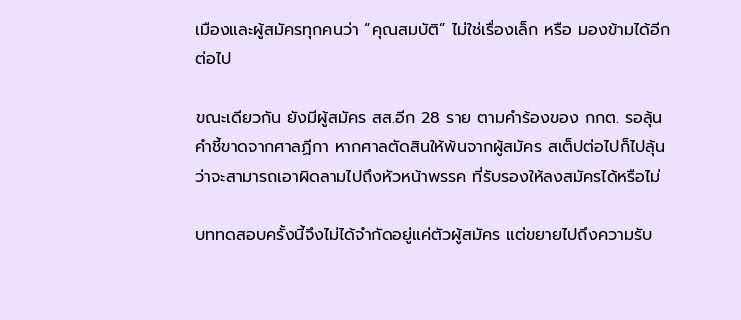เมืองและผู้สมัครทุกคนว่า “คุณสมบัติ” ไม่ใช่เรื่องเล็ก หรือ มองข้ามได้อีกต่อไป

ขณะเดียวกัน ยังมีผู้สมัคร สส.อีก 28 ราย ตามคำร้องของ กกต. รอลุ้นคำชี้ขาดจากศาลฏีกา หากศาลตัดสินให้พ้นจากผู้สมัคร สเต็ปต่อไปก็ไปลุ้นว่าจะสามารถเอาผิดลามไปถึงหัวหน้าพรรค ที่รับรองให้ลงสมัครได้หรือไม่

บททดสอบครั้งนี้จึงไม่ได้จำกัดอยู่แค่ตัวผู้สมัคร แต่ขยายไปถึงความรับ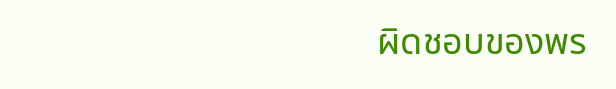ผิดชอบของพร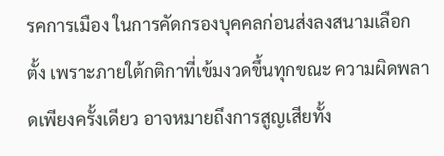รคการเมือง ในการคัดกรองบุคคลก่อนส่งลงสนามเลือกตั้ง เพราะภายใต้กติกาที่เข้มงวดขึ้นทุกขณะ ความผิดพลาดเพียงครั้งเดียว อาจหมายถึงการสูญเสียทั้ง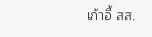เก้าอี้ สส.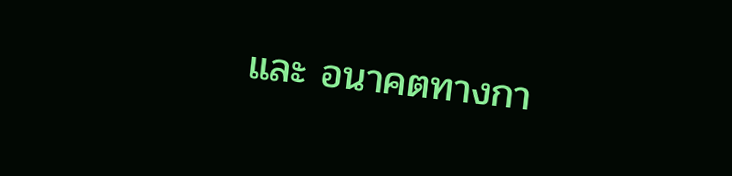และ อนาคตทางกา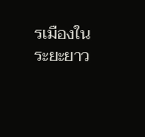รเมืองในระยะยาว